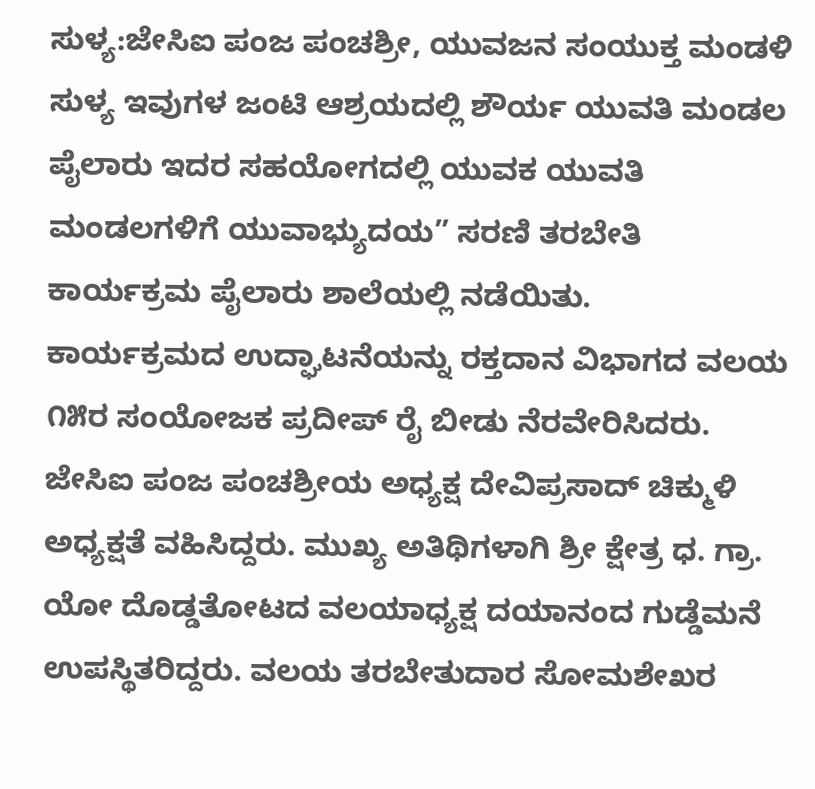ಸುಳ್ಯ:ಜೇಸಿಐ ಪಂಜ ಪಂಚಶ್ರೀ, ಯುವಜನ ಸಂಯುಕ್ತ ಮಂಡಳಿ ಸುಳ್ಯ ಇವುಗಳ ಜಂಟಿ ಆಶ್ರಯದಲ್ಲಿ ಶೌರ್ಯ ಯುವತಿ ಮಂಡಲ ಪೈಲಾರು ಇದರ ಸಹಯೋಗದಲ್ಲಿ ಯುವಕ ಯುವತಿ ಮಂಡಲಗಳಿಗೆ ಯುವಾಭ್ಯುದಯ” ಸರಣಿ ತರಬೇತಿ ಕಾರ್ಯಕ್ರಮ ಪೈಲಾರು ಶಾಲೆಯಲ್ಲಿ ನಡೆಯಿತು.
ಕಾರ್ಯಕ್ರಮದ ಉದ್ಘಾಟನೆಯನ್ನು ರಕ್ತದಾನ ವಿಭಾಗದ ವಲಯ ೧೫ರ ಸಂಯೋಜಕ ಪ್ರದೀಪ್ ರೈ ಬೀಡು ನೆರವೇರಿಸಿದರು. ಜೇಸಿಐ ಪಂಜ ಪಂಚಶ್ರೀಯ ಅಧ್ಯಕ್ಷ ದೇವಿಪ್ರಸಾದ್ ಚಿಕ್ಮುಳಿ ಅಧ್ಯಕ್ಷತೆ ವಹಿಸಿದ್ದರು. ಮುಖ್ಯ ಅತಿಥಿಗಳಾಗಿ ಶ್ರೀ ಕ್ಷೇತ್ರ ಧ. ಗ್ರಾ. ಯೋ ದೊಡ್ಡತೋಟದ ವಲಯಾಧ್ಯಕ್ಷ ದಯಾನಂದ ಗುಡ್ಡೆಮನೆ ಉಪಸ್ಥಿತರಿದ್ದರು. ವಲಯ ತರಬೇತುದಾರ ಸೋಮಶೇಖರ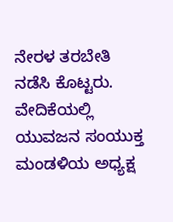ನೇರಳ ತರಬೇತಿ ನಡೆಸಿ ಕೊಟ್ಟರು.
ವೇದಿಕೆಯಲ್ಲಿ ಯುವಜನ ಸಂಯುಕ್ತ ಮಂಡಳಿಯ ಅಧ್ಯಕ್ಷ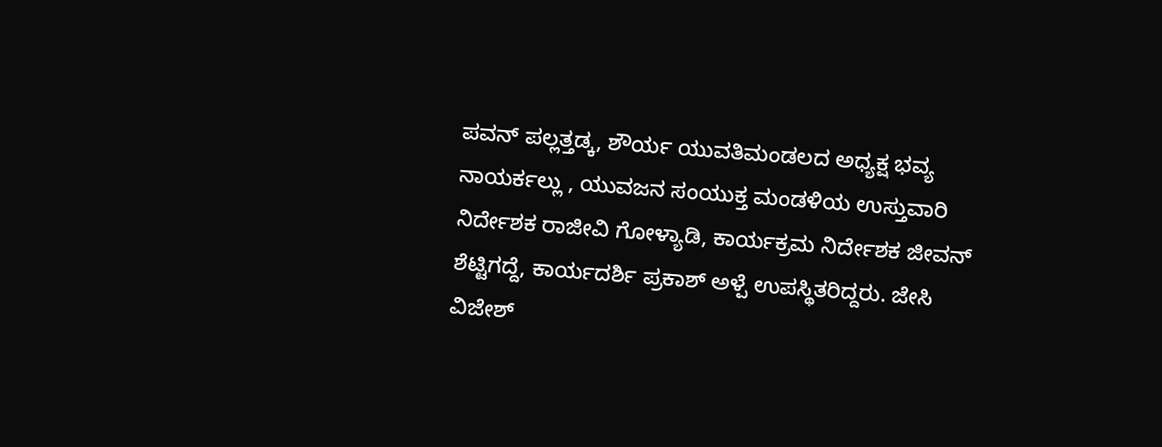ಪವನ್ ಪಲ್ಲತ್ತಡ್ಕ, ಶೌರ್ಯ ಯುವತಿಮಂಡಲದ ಅಧ್ಯಕ್ಷ ಭವ್ಯ ನಾಯರ್ಕಲ್ಲು , ಯುವಜನ ಸಂಯುಕ್ತ ಮಂಡಳಿಯ ಉಸ್ತುವಾರಿ ನಿರ್ದೇಶಕ ರಾಜೀವಿ ಗೋಳ್ಯಾಡಿ, ಕಾರ್ಯಕ್ರಮ ನಿರ್ದೇಶಕ ಜೀವನ್ ಶೆಟ್ಟಿಗದ್ದೆ, ಕಾರ್ಯದರ್ಶಿ ಪ್ರಕಾಶ್ ಅಳ್ಪೆ ಉಪಸ್ಥಿತರಿದ್ದರು. ಜೇಸಿ ವಿಜೇಶ್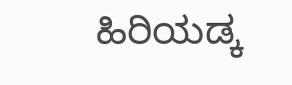ಹಿರಿಯಡ್ಕ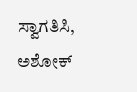ಸ್ವಾಗತಿಸಿ, ಅಶೋಕ್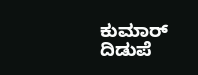ಕುಮಾರ್ ದಿಡುಪೆ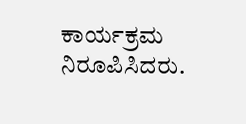ಕಾರ್ಯಕ್ರಮ ನಿರೂಪಿಸಿದರು.